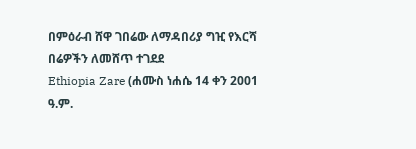በምዕራብ ሸዋ ገበሬው ለማዳበሪያ ግዢ የእርሻ በሬዎችን ለመሸጥ ተገደደ
Ethiopia Zare (ሐሙስ ነሐሴ 14 ቀን 2001 ዓ.ም.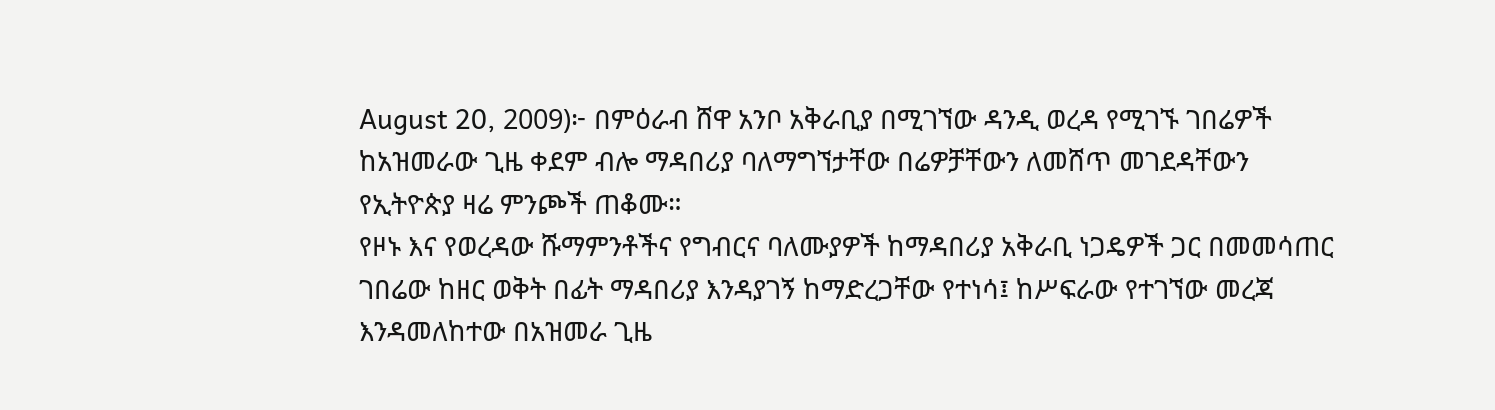August 20, 2009)፦ በምዕራብ ሸዋ አንቦ አቅራቢያ በሚገኘው ዳንዲ ወረዳ የሚገኙ ገበሬዎች ከአዝመራው ጊዜ ቀደም ብሎ ማዳበሪያ ባለማግኘታቸው በሬዎቻቸውን ለመሸጥ መገደዳቸውን የኢትዮጵያ ዛሬ ምንጮች ጠቆሙ።
የዞኑ እና የወረዳው ሹማምንቶችና የግብርና ባለሙያዎች ከማዳበሪያ አቅራቢ ነጋዴዎች ጋር በመመሳጠር ገበሬው ከዘር ወቅት በፊት ማዳበሪያ እንዳያገኝ ከማድረጋቸው የተነሳ፤ ከሥፍራው የተገኘው መረጃ እንዳመለከተው በአዝመራ ጊዜ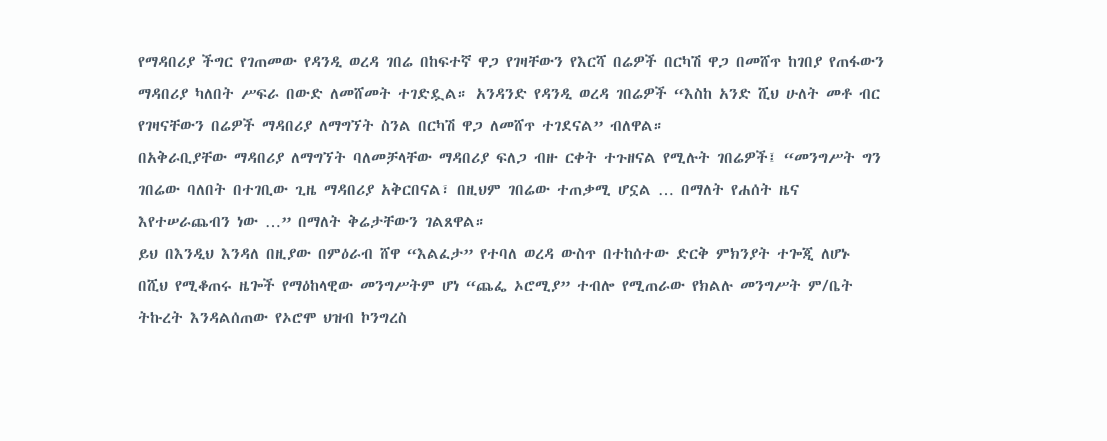የማዳበሪያ ችግር የገጠመው የዳንዲ ወረዳ ገበሬ በከፍተኛ ዋጋ የገዛቸውን የእርሻ በሬዎች በርካሽ ዋጋ በመሸጥ ከገበያ የጠፋውን ማዳበሪያ ካለበት ሥፍራ በውድ ለመሸመት ተገድዷል። አንዳንድ የዳንዲ ወረዳ ገበሬዎች “እስከ አንድ ሺህ ሁለት መቶ ብር የገዛናቸውን በሬዎች ማዳበሪያ ለማግኘት ስንል በርካሽ ዋጋ ለመሸጥ ተገደናል” ብለዋል።
በአቅራቢያቸው ማዳበሪያ ለማግኘት ባለመቻላቸው ማዳበሪያ ፍለጋ ብዙ ርቀት ተጉዘናል የሚሉት ገበሬዎች፤ “መንግሥት ግን ገበሬው ባለበት በተገቢው ጊዜ ማዳበሪያ አቅርበናል፣ በዚህም ገበሬው ተጠቃሚ ሆኗል … በማለት የሐሰት ዜና እየተሠራጨብን ነው …” በማለት ቅሬታቸውን ገልጸዋል።
ይህ በእንዲህ እንዳለ በዚያው በምዕራብ ሸዋ “እልፈታ” የተባለ ወረዳ ውስጥ በተከሰተው ድርቅ ምክንያት ተጐጂ ለሆኑ በሺህ የሚቆጠሩ ዜጐች የማዕከላዊው መንግሥትም ሆነ “ጨፌ ኦሮሚያ” ተብሎ የሚጠራው የክልሉ መንግሥት ም/ቤት ትኩረት እንዳልሰጠው የኦሮሞ ህዝብ ኮንግረስ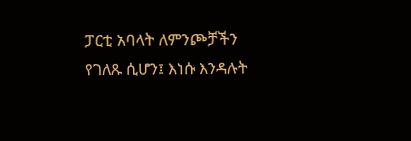ፓርቲ አባላት ለምንጮቻችን የገለጹ ሲሆን፤ እነሱ እንዳሉት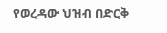የወረዳው ህዝብ በድርቅ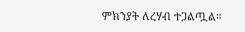ምክንያት ለረሃብ ተጋልጧል።